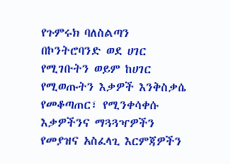የጉምሩክ ባለስልጣን በኮንትሮባንድ ወደ ሀገር የሚገቡትን ወይም ከሀገር የሚወጡትን እቃዎች እንቅስቃሴ የመቆጣጠር፣ የሚንቀሳቀሱ እቃዎችንና ማጓጓዣዎችን የመያዝና አስፈላጊ እርምጃዎችን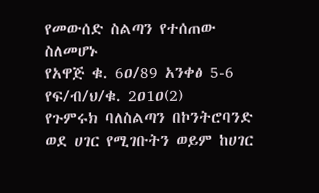የመውሰድ ስልጣን የተሰጠው ስለመሆኑ
የአዋጅ ቁ. 6ዐ/89 አንቀፅ 5-6 የፍ/ብ/ህ/ቁ. 2ዐ1ዐ(2)
የጉምሩክ ባለስልጣን በኮንትሮባንድ ወደ ሀገር የሚገቡትን ወይም ከሀገር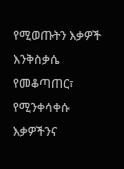የሚወጡትን እቃዎች እንቅስቃሴ የመቆጣጠር፣ የሚንቀሳቀሱ እቃዎችንና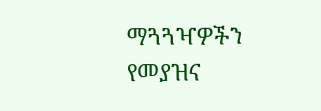ማጓጓዣዎችን የመያዝና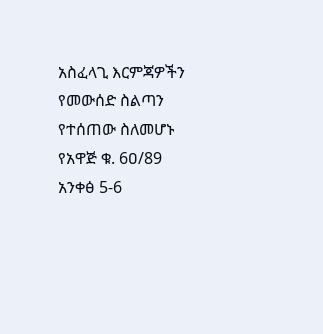አስፈላጊ እርምጃዎችን የመውሰድ ስልጣን የተሰጠው ስለመሆኑ
የአዋጅ ቁ. 6ዐ/89 አንቀፅ 5-6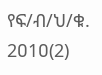የፍ/ብ/ህ/ቁ. 2ዐ1ዐ(2)